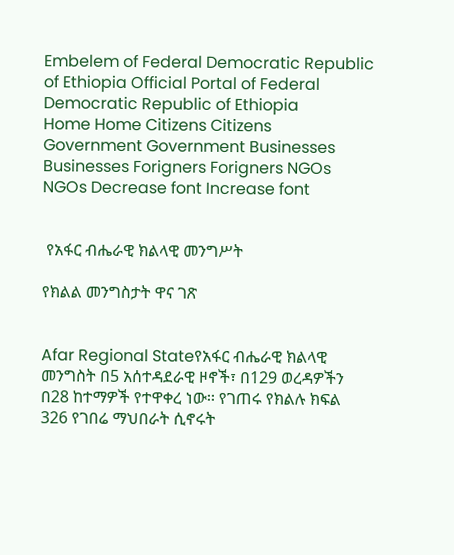Embelem of Federal Democratic Republic of Ethiopia Official Portal of Federal  Democratic Republic of Ethiopia
Home Home Citizens Citizens Government Government Businesses Businesses Forigners Forigners NGOs NGOs Decrease font Increase font


 የአፋር ብሔራዊ ክልላዊ መንግሥት

የክልል መንግስታት ዋና ገጽ


Afar Regional Stateየአፋር ብሔራዊ ክልላዊ መንግስት በ5 አሰተዳደራዊ ዞኖች፣ በ129 ወረዳዎችን በ28 ከተማዎች የተዋቀረ ነው፡፡ የገጠሩ የክልሉ ክፍል 326 የገበሬ ማህበራት ሲኖሩት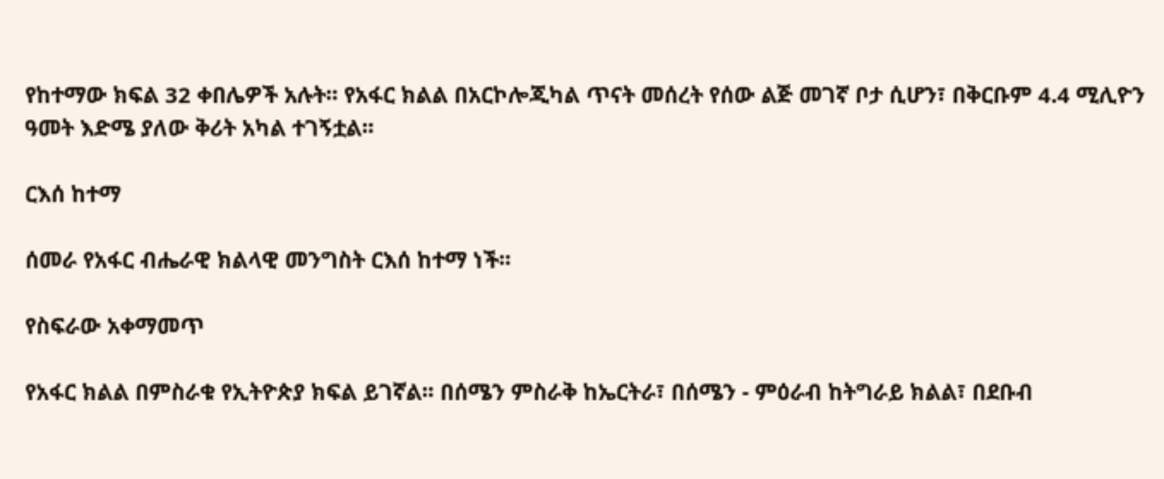የከተማው ክፍል 32 ቀበሌዎች አሉት፡፡ የአፋር ክልል በአርኮሎጂካል ጥናት መሰረት የሰው ልጅ መገኛ ቦታ ሲሆን፣ በቅርቡም 4.4 ሚሊዮን ዓመት እድሜ ያለው ቅሪት አካል ተገኝቷል፡፡

ርእሰ ከተማ

ሰመራ የአፋር ብሔራዊ ክልላዊ መንግስት ርእሰ ከተማ ነች፡፡

የስፍራው አቀማመጥ

የአፋር ክልል በምስራቁ የኢትዮጵያ ክፍል ይገኛል፡፡ በሰሜን ምስራቅ ከኤርትራ፣ በሰሜን - ምዕራብ ከትግራይ ክልል፣ በደቡብ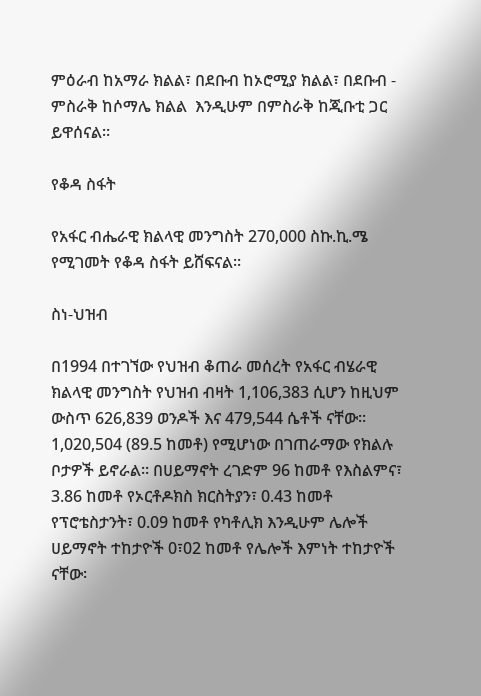ምዕራብ ከአማራ ክልል፣ በደቡብ ከኦሮሚያ ክልል፣ በደቡብ - ምስራቅ ከሶማሌ ክልል  እንዲሁም በምስራቅ ከጂቡቲ ጋር ይዋሰናል፡፡

የቆዳ ስፋት

የአፋር ብሔራዊ ክልላዊ መንግስት 270,000 ስኩ.ኪ.ሜ የሚገመት የቆዳ ስፋት ይሸፍናል፡፡

ስነ-ህዝብ

በ1994 በተገኘው የህዝብ ቆጠራ መሰረት የአፋር ብሄራዊ ክልላዊ መንግስት የህዝብ ብዛት 1,106,383 ሲሆን ከዚህም ውስጥ 626,839 ወንዶች እና 479,544 ሴቶች ናቸው፡፡ 1,020,504 (89.5 ከመቶ) የሚሆነው በገጠራማው የክልሉ ቦታዎች ይኖራል፡፡ በሀይማኖት ረገድም 96 ከመቶ የእስልምና፣ 3.86 ከመቶ የኦርቶዶክስ ክርስትያን፣ 0.43 ከመቶ የፕሮቴስታንት፣ 0.09 ከመቶ የካቶሊክ እንዲሁም ሌሎች ሀይማኖት ተከታዮች 0፣02 ከመቶ የሌሎች እምነት ተከታዮች ናቸው፡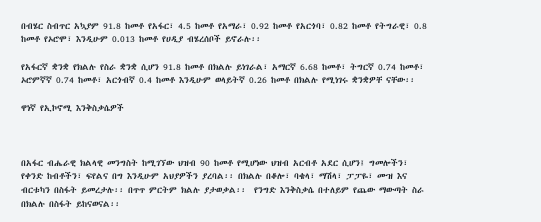በብሄር ስብጥር አኳያም 91.8 ከመቶ የአፋር፣ 4.5 ከመቶ የአማራ፣ 0.92 ከመቶ የአርጎባ፣ 0.82 ከመቶ የትግራዊ፣ 0.8 ከመቶ የኦሮሞ፣ እንዲሁም 0.013 ከመቶ የሀዲያ ብሄረሰቦች ይኖራሉ፡፡

የአፋርኛ ቋንቋ የክልሉ የስራ ቋንቋ ሲሆን 91.8 ከመቶ በክልሉ ይነገራል፣ አማርኛ 6.68 ከመቶ፣ ትግርኛ 0.74 ከመቶ፣ ኦሮምኛኛ 0.74 ከመቶ፣ አርጎብኛ 0.4 ከመቶ እንዲሁም ወላይትኛ 0.26 ከመቶ በክልሉ የሚነገሩ ቋንቋዎቸ ናቸው፡፡

ዋነኛ የኢኮኖሚ እንቅስቃሴዎች



በአፋር ብሔራዊ ክልላዊ መንግስት ከሚገኘው ህዝብ 90 ከመቶ የሚሆነው ህዝብ አርብቶ አደር ሲሆን፤ ግመሎችን፣ የቀንድ ከብቶችን፣ ፍየልና በግ እንዲሁም አህያዎችን ያረባል፡፡ በክልሉ በቆሎ፣ ባቄላ፣ ማሽላ፣ ፓፓዬ፣ ሙዝ እና ብርቱካን በስፋት ይመረታሉ፡፡ በጥጥ ምርትም ክልሉ ያታወቃል፡፡  የንግድ እንቅስቃሴ በተለይም የጨው ማውጣት ስራ በክልሉ በስፋት ይከናወናል፡፡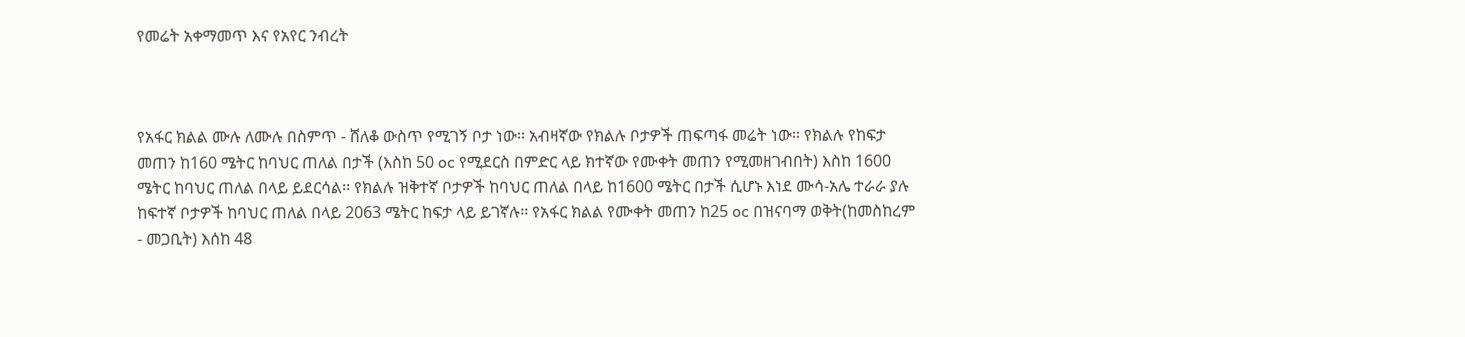የመሬት አቀማመጥ እና የአየር ንብረት



የአፋር ክልል ሙሉ ለሙሉ በስምጥ - ሸለቆ ውስጥ የሚገኝ ቦታ ነው፡፡ አብዛኛው የክልሉ ቦታዎች ጠፍጣፋ መሬት ነው፡፡ የክልሉ የከፍታ መጠን ከ160 ሜትር ከባህር ጠለል በታች (እስከ 50 oc የሚደርስ በምድር ላይ ክተኛው የሙቀት መጠን የሚመዘገብበት) እስከ 1600 ሜትር ከባህር ጠለል በላይ ይደርሳል፡፡ የክልሉ ዝቅተኛ ቦታዎች ከባህር ጠለል በላይ ከ1600 ሜትር በታች ሲሆኑ እነደ ሙሳ-አሌ ተራራ ያሉ ከፍተኛ ቦታዎች ከባህር ጠለል በላይ 2063 ሜትር ከፍታ ላይ ይገኛሉ፡፡ የአፋር ክልል የሙቀት መጠን ከ25 oc በዝናባማ ወቅት(ከመስከረም - መጋቢት) እሰከ 48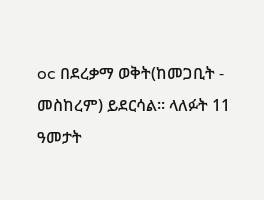oc በደረቃማ ወቅት(ከመጋቢት - መስከረም) ይደርሳል፡፡ ላለፉት 11 ዓመታት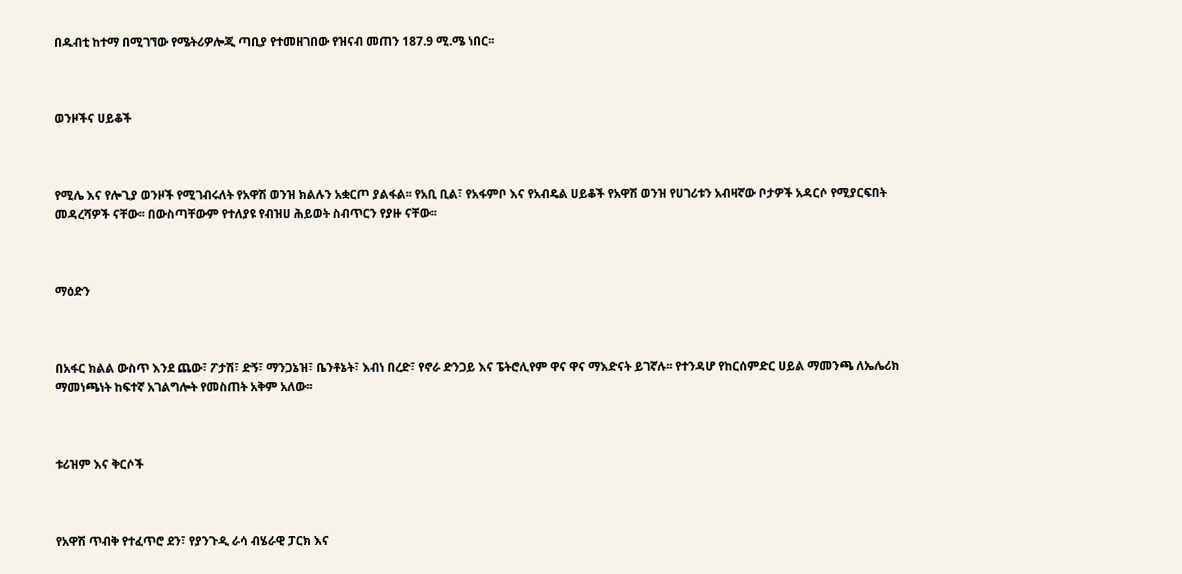በዱብቲ ከተማ በሚገኘው የሜትሪዎሎጂ ጣቢያ የተመዘገበው የዝናብ መጠን 187.9 ሚ.ሜ ነበር፡፡



ወንዞችና ሀይቆች



የሚሌ እና የሎጊያ ወንዞች የሚገብሩለት የአዋሽ ወንዝ ክልሉን አቋርጦ ያልፋል፡፡ የአቢ ቢል፣ የአፋምቦ እና የአብዴል ሀይቆች የአዋሽ ወንዝ የሀገሪቱን አብዛኛው ቦታዎች አዳርሶ የሚያርፍበት መዳረሻዎች ናቸው፡፡ በውስጣቸውም የተለያዩ የብዝሀ ሕይወት ስብጥርን የያዙ ናቸው፡፡



ማዕድን



በአፋር ክልል ውስጥ እንደ ጨው፣ ፖታሽ፣ ድኝ፣ ማንጋኔዝ፣ ቤንቶኔት፣ እብነ በረድ፣ የኖራ ድንጋይ እና ፔትሮሊየም ዋና ዋና ማእድናት ይገኛሉ፡፡ የተንዳሆ የከርሰምድር ሀይል ማመንጫ ለኤሌሪክ ማመነጫነት ከፍተኛ አገልግሎት የመስጠት አቅም አለው፡፡



ቱሪዝም እና ቅርሶች



የአዋሽ ጥብቅ የተፈጥሮ ደን፣ የያንጉዲ ራሳ ብሄራዊ ፓርክ እና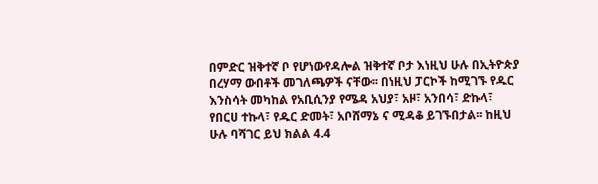በምድር ዝቅተኛ ቦ የሆነውየዳሎል ዝቅተኛ ቦታ እነዚህ ሁሉ በኢትዮጵያ በረሃማ ውበቶች መገለጫዎች ናቸው፡፡ በነዚህ ፓርኮች ከሚገኙ የዱር እንስሳት መካከል የአቢሲንያ የሜዳ አህያ፣ አዞ፣ አንበሳ፣ ድኩላ፣ የበርሀ ተኩላ፣ የዱር ድመት፣ አቦሸማኔ ና ሚዳቆ ይገኙበታል፡፡ ከዚህ ሁሉ ባሻገር ይህ ክልል 4.4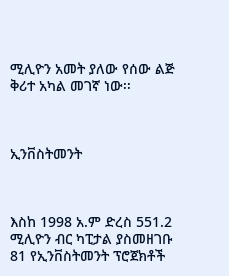ሚሊዮን አመት ያለው የሰው ልጅ ቅሪተ አካል መገኛ ነው፡፡



ኢንቨስትመንት



እስከ 1998 አ.ም ድረስ 551.2 ሚሊዮን ብር ካፒታል ያስመዘገቡ 81 የኢንቨስትመንት ፕሮጀክቶች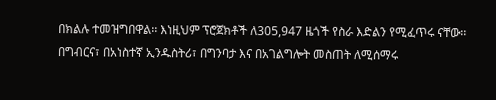በክልሉ ተመዝግበዋል፡፡ እነዚህም ፕሮጀክቶች ለ305,947 ዜጎች የስራ እድልን የሚፈጥሩ ናቸው፡፡ በግብርና፣ በአነስተኛ ኢንዱስትሪ፣ በግንባታ እና በአገልግሎት መስጠት ለሚሰማሩ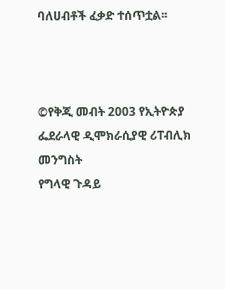ባለሀብቶች ፈቃድ ተሰጥቷል፡፡



©የቅጂ መብት 2003 የኢትዮጵያ ፌደራላዊ ዲሞክራሲያዊ ሪፐብሊክ መንግስት
የግላዊ ጉዳይ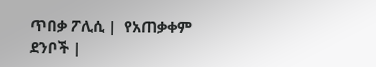ጥበቃ ፖሊሲ |  የአጠቃቀም ደንቦች |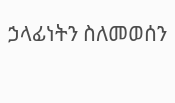ኃላፊነትን ስለመወሰን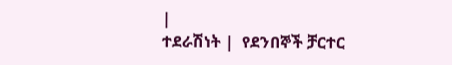|
ተደራሽነት |  የደንበኞች ቻርተር